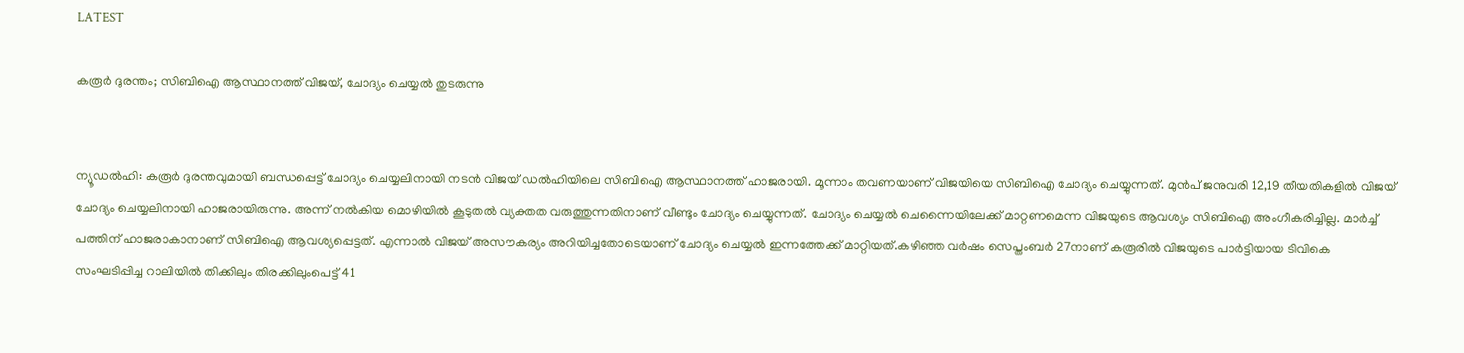LATEST

കരൂർ ദുരന്തം; സിബിഐ ആസ്ഥാനത്ത് വിജയ്, ചോദ്യം ചെയ്യൽ തുടരുന്നു


ന്യൂഡൽഹി: കരൂർ ദുരന്തവുമായി ബന്ധപ്പെട്ട് ചോദ്യം ചെയ്യലിനായി നടൻ വിജയ് ഡൽഹിയിലെ സിബിഐ ആസ്ഥാനത്ത് ഹാജരായി. മൂന്നാം തവണയാണ് വിജയിയെ സിബിഐ ചോദ്യം ചെയ്യുന്നത്. മുൻപ് ജനുവരി 12,19 തീയതികളിൽ വിജയ് ചോദ്യം ചെയ്യലിനായി ഹാജരായിരുന്നു. അന്ന് നൽകിയ മൊഴിയിൽ കൂടുതൽ വ്യക്തത വരുത്തുന്നതിനാണ് വീണ്ടും ചോദ്യം ചെയ്യുന്നത്. ചോദ്യം ചെയ്യൽ ചെന്നൈയിലേക്ക് മാറ്റണമെന്ന വിജയുടെ ആവശ്യം സിബിഐ അംഗീകരിച്ചില്ല. മാർച്ച് പത്തിന് ഹാജരാകാനാണ് സിബിഐ ആവശ്യപ്പെട്ടത്. എന്നാൽ വിജയ് അസൗകര്യം അറിയിച്ചതോടെയാണ് ചോദ്യം ചെയ്യൽ ഇന്നത്തേക്ക് മാറ്റിയത്.കഴിഞ്ഞ വർഷം സെപ്തംബർ 27നാണ് കരൂരിൽ വിജയുടെ പാർട്ടിയായ ടിവികെ സംഘടിപ്പിച്ച റാലിയിൽ തിക്കിലും തിരക്കിലുംപെട്ട് 41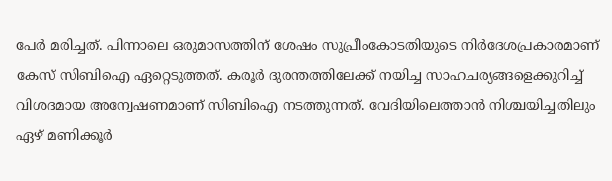പേർ മരിച്ചത്. പിന്നാലെ ഒരുമാസത്തിന് ശേഷം സുപ്രീംകോടതിയുടെ നിർദേശപ്രകാരമാണ് കേസ് സിബിഐ ഏറ്റെടുത്തത്. കരൂർ ദുരന്തത്തിലേക്ക് നയിച്ച സാഹചര്യങ്ങളെക്കുറിച്ച് വിശദമായ അന്വേഷണമാണ് സിബിഐ നടത്തുന്നത്. വേദിയിലെത്താൻ നിശ്ചയിച്ചതിലും ഏഴ് മണിക്കൂർ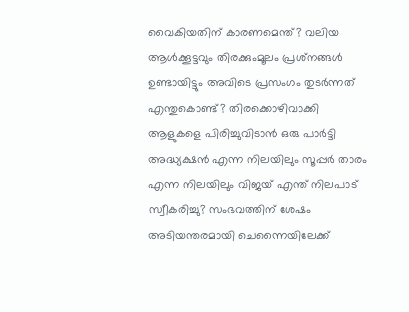വൈകിയതിന് കാരണമെന്ത്? വലിയ ആൾക്കൂട്ടവും തിരക്കുംമൂലം പ്രശ്‌നങ്ങൾ ഉണ്ടായിട്ടും അവിടെ പ്രസംഗം തുടർന്നത് എന്തുകൊണ്ട്? തിരക്കൊഴിവാക്കി ആളുകളെ പിരിച്ചുവിടാൻ ഒരു പാർട്ടി അദ്ധ്യക്ഷൻ എന്ന നിലയിലും സൂപ്പർ താരം എന്ന നിലയിലും വിജയ് എന്ത് നിലപാട് സ്വീകരിച്ചു? സംഭവത്തിന് ശേഷം അടിയന്തരമായി ചെന്നൈയിലേക്ക്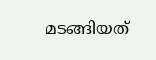മടങ്ങിയത്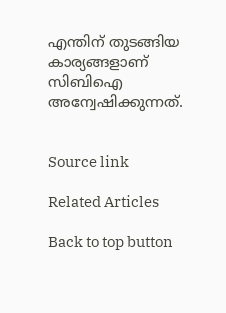എന്തിന് തുടങ്ങിയ കാര്യങ്ങളാണ് സിബിഐ അന്വേഷിക്കുന്നത്.


Source link

Related Articles

Back to top button